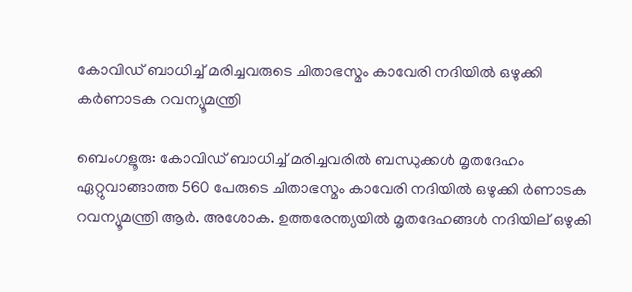കോവിഡ് ബാധിച്ച് മരിച്ചവരുടെ ചിതാഭസ്മം കാവേരി നദിയില്‍ ഒഴുക്കി കര്‍ണാടക റവന്യൂമന്ത്രി

ബെംഗളൂരു: കോവിഡ് ബാധിച്ച് മരിച്ചവരില്‍ ബന്ധുക്കള്‍ മൃതദേഹം ഏറ്റുവാങ്ങാത്ത 560 പേരുടെ ചിതാഭസ്മം കാവേരി നദിയില്‍ ഒഴുക്കി ര്‍ണാടക റവന്യൂമന്ത്രി ആര്‍. അശോക. ഉത്തരേന്ത്യയില്‍ മൃതദേഹങ്ങള്‍ നദിയില് ഒഴുകി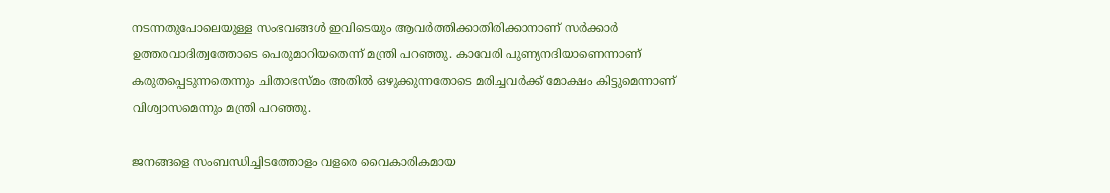നടന്നതുപോലെയുള്ള സംഭവങ്ങള്‍ ഇവിടെയും ആവര്‍ത്തിക്കാതിരിക്കാനാണ് സര്‍ക്കാര്‍ ഉത്തരവാദിത്വത്തോടെ പെരുമാറിയതെന്ന് മന്ത്രി പറഞ്ഞു. കാവേരി പുണ്യനദിയാണെന്നാണ് കരുതപ്പെടുന്നതെന്നും ചിതാഭസ്മം അതില്‍ ഒഴുക്കുന്നതോടെ മരിച്ചവര്‍ക്ക് മോക്ഷം കിട്ടുമെന്നാണ് വിശ്വാസമെന്നും മന്ത്രി പറഞ്ഞു.

ജനങ്ങളെ സംബന്ധിച്ചിടത്തോളം വളരെ വൈകാരികമായ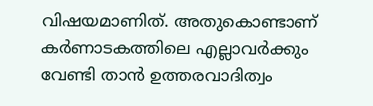വിഷയമാണിത്. അതുകൊണ്ടാണ് കര്‍ണാടകത്തിലെ എല്ലാവര്‍ക്കും വേണ്ടി താന്‍ ഉത്തരവാദിത്വം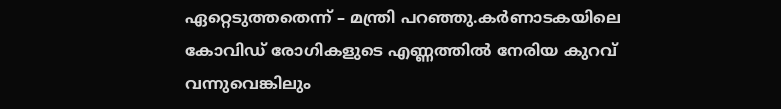ഏറ്റെടുത്തതെന്ന് – മന്ത്രി പറഞ്ഞു.കര്‍ണാടകയിലെ കോവിഡ് രോഗികളുടെ എണ്ണത്തില്‍ നേരിയ കുറവ് വന്നുവെങ്കിലും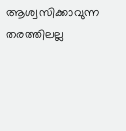ആശ്വസിക്കാവുന്ന തരത്തിലല്ല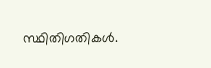സ്ഥിതിഗതികള്‍.